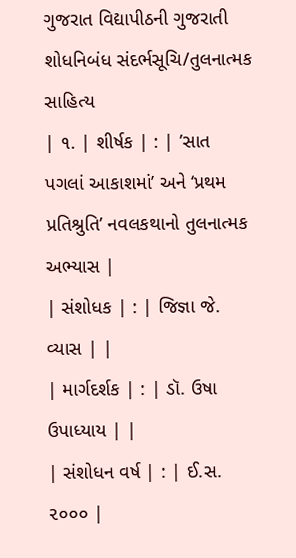ગુજરાત વિદ્યાપીઠની ગુજરાતી શોધનિબંધ સંદર્ભસૂચિ/તુલનાત્મક સાહિત્ય
| ૧. | શીર્ષક | : | ’સાત પગલાં આકાશમાં’ અને ‘પ્રથમ પ્રતિશ્રુતિ’ નવલકથાનો તુલનાત્મક અભ્યાસ |
| સંશોધક | : | જિજ્ઞા જે. વ્યાસ | |
| માર્ગદર્શક | : | ડૉ. ઉષા ઉપાધ્યાય | |
| સંશોધન વર્ષ | : | ઈ.સ. ૨૦૦૦ |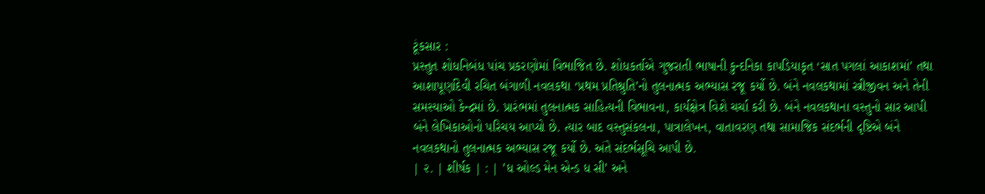ટૂંકસાર :
પ્રસ્તુત શોધનિબંધ પાંચ પ્રકરણોમાં વિભાજિત છે. શોધકર્તાએ ગુજરાતી ભાષાની કુન્દનિકા કાપડિયાકૃત ‘સાત પગલાં આકાશમાં’ તથા આશાપૂર્ણાદેવી રચિત બંગાળી નવલકથા ‘પ્રથમ પ્રતિશ્રુતિ’નો તુલનાત્મક અભ્યાસ રજૂ કર્યો છે. બંને નવલકથામાં સ્ત્રીજીવન અને તેની સમસ્યાઓ કેન્દ્રમાં છે. પ્રારંભમાં તુલનાત્મક સાહિત્યની વિભાવના, કાર્યક્ષેત્ર વિશે ચર્ચા કરી છે. બંને નવલકથાના વસ્તુનો સાર આપી બંને લેખિકાઓનો પરિચય આપ્યો છે. ત્યાર બાદ વસ્તુસંકલના, પાત્રાલેખન, વાતાવરણ તથા સામાજિક સંદર્ભની દૃષ્ટિએ બંને નવલકથાનો તુલનાત્મક અભ્યાસ રજૂ કર્યો છે. અંતે સંદર્ભસૂચિ આપી છે.
| ૨. | શીર્ષક | : | ’ધ ઓલ્ડ મેન એન્ડ ધ સી’ અને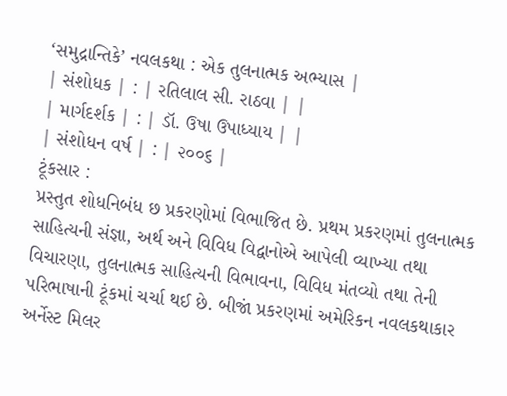‘સમુદ્રાન્તિકે’ નવલકથા : એક તુલનાત્મક અભ્યાસ |
| સંશોધક | : | રતિલાલ સી. રાઠવા | |
| માર્ગદર્શક | : | ડૉ. ઉષા ઉપાધ્યાય | |
| સંશોધન વર્ષ | : | ૨૦૦૬ |
ટૂંકસાર :
પ્રસ્તુત શોધનિબંધ છ પ્રકરણોમાં વિભાજિત છે. પ્રથમ પ્રકરણમાં તુલનાત્મક સાહિત્યની સંજ્ઞા, અર્થ અને વિવિધ વિદ્વાનોએ આપેલી વ્યાખ્યા તથા વિચારણા, તુલનાત્મક સાહિત્યની વિભાવના, વિવિધ મંતવ્યો તથા તેની પરિભાષાની ટૂંકમાં ચર્ચા થઈ છે. બીજાં પ્રકરણમાં અમેરિકન નવલકથાકાર અર્નેસ્ટ મિલર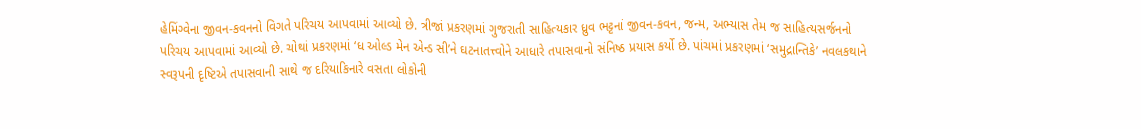હેમિંગ્વેના જીવન-કવનનો વિગતે પરિચય આપવામાં આવ્યો છે. ત્રીજાં પ્રકરણમાં ગુજરાતી સાહિત્યકાર ધ્રુવ ભટ્ટનાં જીવન-કવન, જન્મ, અભ્યાસ તેમ જ સાહિત્યસર્જનનો પરિચય આપવામાં આવ્યો છે. ચોથાં પ્રકરણમાં ‘ધ ઓલ્ડ મેન એન્ડ સી’ને ઘટનાતત્ત્વોને આધારે તપાસવાનો સંનિષ્ઠ પ્રયાસ કર્યો છે. પાંચમાં પ્રકરણમાં ‘સમુદ્રાન્તિકે’ નવલકથાને સ્વરૂપની દૃષ્ટિએ તપાસવાની સાથે જ દરિયાકિનારે વસતા લોકોની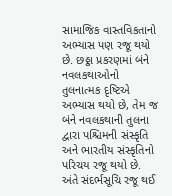સામાજિક વાસ્તવિકતાનો અભ્યાસ પણ રજૂ થયો છે. છઠ્ઠા પ્રકરણમાં બંને નવલકથાઓનો તુલનાત્મક દૃષ્ટિએ અભ્યાસ થયો છે, તેમ જ બંને નવલકથાની તુલના દ્વારા પશ્ચિમની સંસ્કૃતિ અને ભારતીય સંસ્કૃતિનો પરિચય રજૂ થયો છે. અંતે સંદર્ભસૂચિ રજૂ થઈ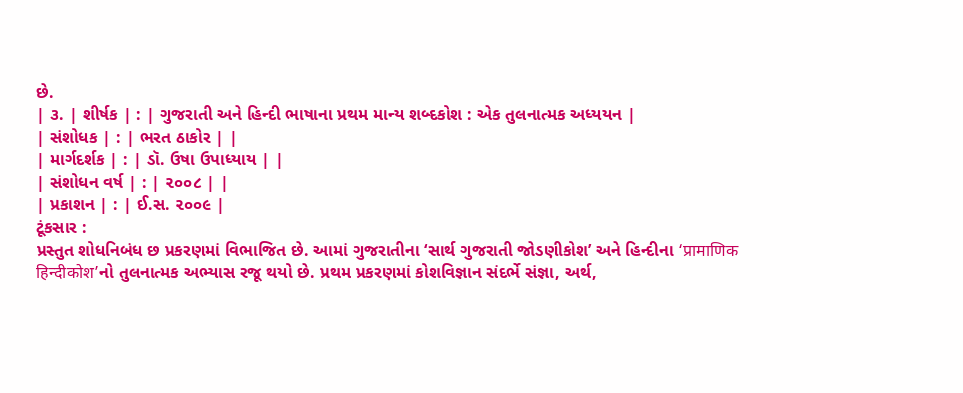છે.
| ૩. | શીર્ષક | : | ગુજરાતી અને હિન્દી ભાષાના પ્રથમ માન્ય શબ્દકોશ : એક તુલનાત્મક અધ્યયન |
| સંશોધક | : | ભરત ઠાકોર | |
| માર્ગદર્શક | : | ડૉ. ઉષા ઉપાધ્યાય | |
| સંશોધન વર્ષ | : | ૨૦૦૮ | |
| પ્રકાશન | : | ઈ.સ. ૨૦૦૯ |
ટૂંકસાર :
પ્રસ્તુત શોધનિબંધ છ પ્રકરણમાં વિભાજિત છે. આમાં ગુજરાતીના ‘સાર્થ ગુજરાતી જોડણીકોશ’ અને હિન્દીના ‘प्रामाणिक हिन्दीकोश’નો તુલનાત્મક અભ્યાસ રજૂ થયો છે. પ્રથમ પ્રકરણમાં કોશવિજ્ઞાન સંદર્ભે સંજ્ઞા, અર્થ,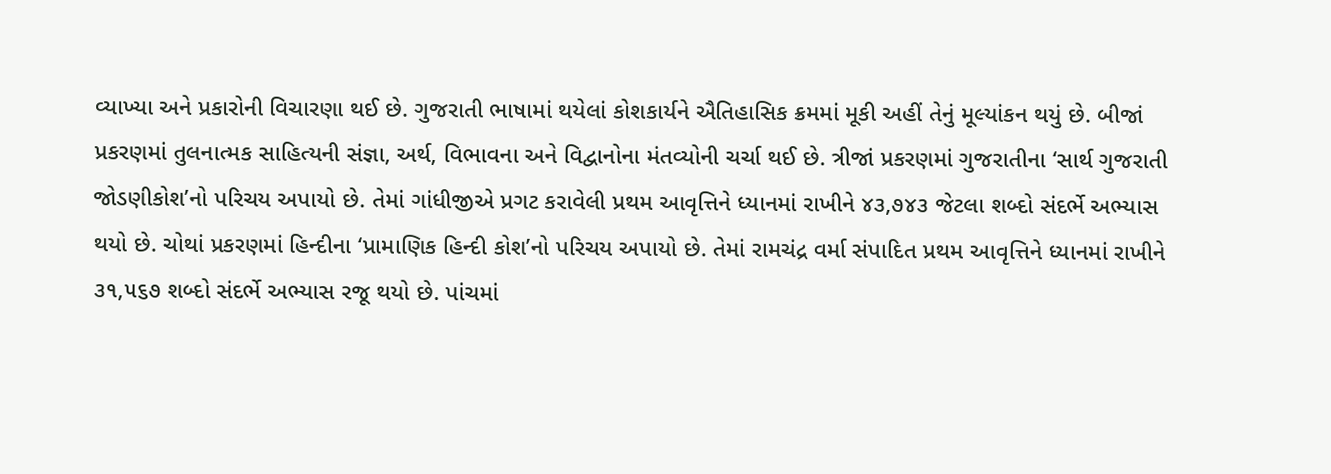વ્યાખ્યા અને પ્રકારોની વિચારણા થઈ છે. ગુજરાતી ભાષામાં થયેલાં કોશકાર્યને ઐતિહાસિક ક્રમમાં મૂકી અહીં તેનું મૂલ્યાંકન થયું છે. બીજાં પ્રકરણમાં તુલનાત્મક સાહિત્યની સંજ્ઞા, અર્થ, વિભાવના અને વિદ્વાનોના મંતવ્યોની ચર્ચા થઈ છે. ત્રીજાં પ્રકરણમાં ગુજરાતીના ‘સાર્થ ગુજરાતી જોડણીકોશ’નો પરિચય અપાયો છે. તેમાં ગાંધીજીએ પ્રગટ કરાવેલી પ્રથમ આવૃત્તિને ધ્યાનમાં રાખીને ૪૩,૭૪૩ જેટલા શબ્દો સંદર્ભે અભ્યાસ થયો છે. ચોથાં પ્રકરણમાં હિન્દીના ‘પ્રામાણિક હિન્દી કોશ’નો પરિચય અપાયો છે. તેમાં રામચંદ્ર વર્મા સંપાદિત પ્રથમ આવૃત્તિને ધ્યાનમાં રાખીને ૩૧,૫૬૭ શબ્દો સંદર્ભે અભ્યાસ રજૂ થયો છે. પાંચમાં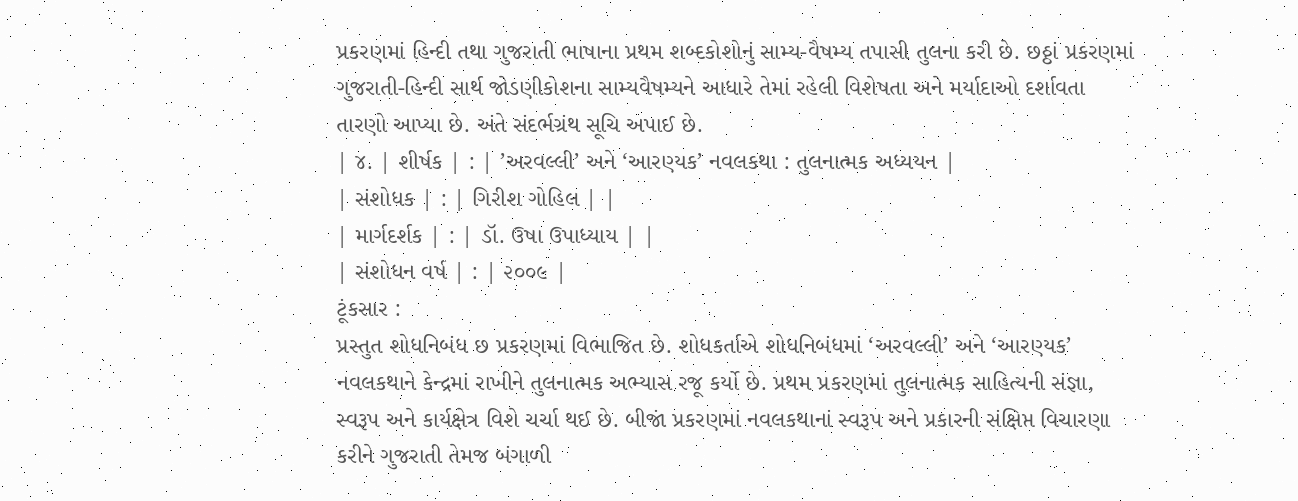પ્રકરણમાં હિન્દી તથા ગુજરાતી ભાષાના પ્રથમ શબ્દકોશોનું સામ્ય-વૈષમ્ય તપાસી તુલના કરી છે. છઠ્ઠાં પ્રકરણમાં ગુજરાતી-હિન્દી સાર્થ જોડણીકોશના સામ્યવૈષમ્યને આધારે તેમાં રહેલી વિશેષતા અને મર્યાદાઓ દર્શાવતા તારણો આપ્યા છે. અંતે સંદર્ભગ્રંથ સૂચિ અપાઈ છે.
| ૪. | શીર્ષક | : | ’અરવલ્લી’ અને ‘આરણ્યક’ નવલકથા : તુલનાત્મક અધ્યયન |
| સંશોધક | : | ગિરીશ ગોહિલ | |
| માર્ગદર્શક | : | ડૉ. ઉષા ઉપાધ્યાય | |
| સંશોધન વર્ષ | : | ૨૦૦૯ |
ટૂંકસાર :
પ્રસ્તુત શોધનિબંધ છ પ્રકરણમાં વિભાજિત છે. શોધકર્તાએ શોધનિબંધમાં ‘અરવલ્લી’ અને ‘આરણ્યક’ નવલકથાને કેન્દ્રમાં રાખીને તુલનાત્મક અભ્યાસ રજૂ કર્યો છે. પ્રથમ પ્રકરણમાં તુલનાત્મક સાહિત્યની સંજ્ઞા, સ્વરૂપ અને કાર્યક્ષેત્ર વિશે ચર્ચા થઈ છે. બીજાં પ્રકરણમાં નવલકથાનાં સ્વરૂપ અને પ્રકારની સંક્ષિપ્ત વિચારણા કરીને ગુજરાતી તેમજ બંગાળી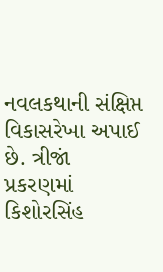નવલકથાની સંક્ષિપ્ત વિકાસરેખા અપાઈ છે. ત્રીજાં પ્રકરણમાં કિશોરસિંહ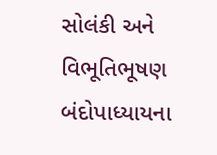સોલંકી અને વિભૂતિભૂષણ બંદોપાધ્યાયના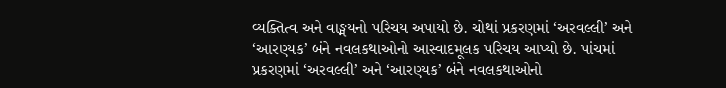વ્યક્તિત્વ અને વાઙ્મયનો પરિચય અપાયો છે. ચોથાં પ્રકરણમાં ‘અરવલ્લી’ અને ‘આરણ્યક’ બંને નવલકથાઓનો આસ્વાદમૂલક પરિચય આપ્યો છે. પાંચમાં પ્રકરણમાં ‘અરવલ્લી’ અને ‘આરણ્યક’ બંને નવલકથાઓનો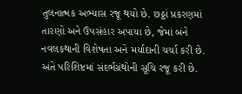તુલનાત્મક અભ્યાસ રજૂ થયો છે. છઠ્ઠાં પ્રકરણમાં તારણો અને ઉપસંહાર અપાયા છે, જેમાં બંને નવલકથાની વિશેષતા અને મર્યાદાની ચર્ચા કરી છે. અંતે પરિશિષ્ટમાં સંદર્ભગ્રંથોની સૂચિ રજૂ કરી છે.